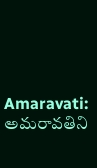Amaravati: అమరావతిని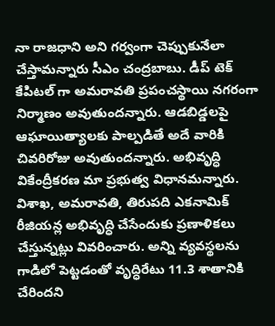నా రాజధాని అని గర్వంగా చెప్పుకునేలా చేస్తామన్నారు సీఎం చంద్రబాబు. డీప్ టెక్ కేపిటల్ గా అమరావతి ప్రపంచస్థాయి నగరంగా నిర్మాణం అవుతుందన్నారు. ఆడబిడ్డలపై ఆఘాయిత్యాలకు పాల్పడితే అదే వారికి చివరిరోజు అవుతుందన్నారు. అభివృద్ధి వికేంద్రీకరణ మా ప్రభుత్వ విధానమన్నారు. విశాఖ, అమరావతి, తిరుపది ఎకనామిక్ రీజియన్ల అభివృద్ధి చేసేందుకు ప్రణాళికలు చేస్తున్నట్లు వివరించారు. అన్ని వ్యవస్థలను గాడిలో పెట్టడంతో వృద్ధిరేటు 11.3 శాతానికి చేరిందని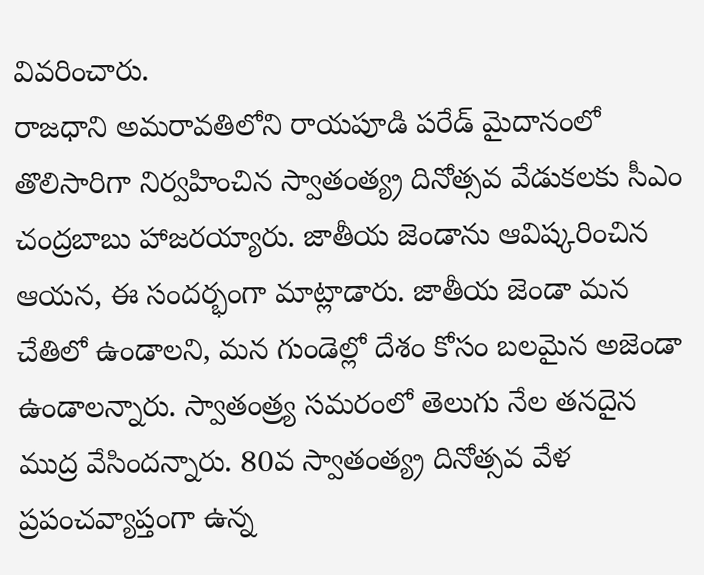వివరించారు.
రాజధాని అమరావతిలోని రాయపూడి పరేడ్ మైదానంలో తొలిసారిగా నిర్వహించిన స్వాతంత్య్ర దినోత్సవ వేడుకలకు సీఎం చంద్రబాబు హాజరయ్యారు. జాతీయ జెండాను ఆవిష్కరించిన ఆయన, ఈ సందర్భంగా మాట్లాడారు. జాతీయ జెండా మన చేతిలో ఉండాలని, మన గుండెల్లో దేశం కోసం బలమైన అజెండా ఉండాలన్నారు. స్వాతంత్ర్య సమరంలో తెలుగు నేల తనదైన ముద్ర వేసిందన్నారు. 80వ స్వాతంత్య్ర దినోత్సవ వేళ ప్రపంచవ్యాప్తంగా ఉన్న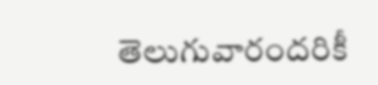తెలుగువారందరికీ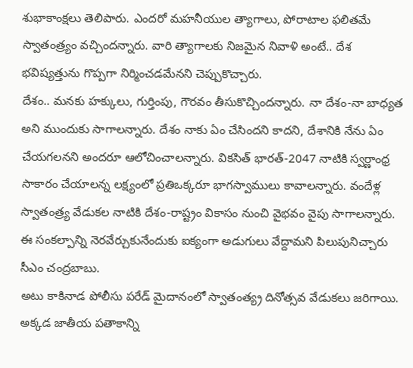శుభాకాంక్షలు తెలిపారు. ఎందరో మహనీయుల త్యాగాలు, పోరాటాల ఫలితమే స్వాతంత్ర్యం వచ్చిందన్నారు. వారి త్యాగాలకు నిజమైన నివాళి అంటే.. దేశ భవిష్యత్తును గొప్పగా నిర్మించడమేనని చెప్పుకొచ్చారు.
దేశం.. మనకు హక్కులు, గుర్తింపు, గౌరవం తీసుకొచ్చిందన్నారు. నా దేశం-నా బాధ్యత అని ముందుకు సాగాలన్నారు. దేశం నాకు ఏం చేసిందని కాదని, దేశానికి నేను ఏం చేయగలనని అందరూ ఆలోచించాలన్నారు. వికసిత్ భారత్-2047 నాటికి స్వర్ణాంధ్ర సాకారం చేయాలన్న లక్ష్యంలో ప్రతిఒక్కరూ భాగస్వాములు కావాలన్నారు. వందేళ్ల స్వాతంత్ర్య వేడుకల నాటికి దేశం-రాష్ట్రం వికాసం నుంచి వైభవం వైపు సాగాలన్నారు. ఈ సంకల్పాన్ని నెరవేర్చుకునేందుకు ఐక్యంగా అడుగులు వేద్దామని పిలుపునిచ్చారు సీఎం చంద్రబాబు.
అటు కాకినాడ పోలీసు పరేడ్ మైదానంలో స్వాతంత్య్ర దినోత్సవ వేడుకలు జరిగాయి. అక్కడ జాతీయ పతాకాన్ని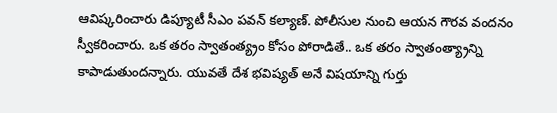ఆవిష్కరించారు డిప్యూటీ సీఎం పవన్ కల్యాణ్. పోలీసుల నుంచి ఆయన గౌరవ వందనం స్వీకరించారు. ఒక తరం స్వాతంత్య్రం కోసం పోరాడితే.. ఒక తరం స్వాతంత్య్రాన్ని కాపాడుతుందన్నారు. యువతే దేశ భవిష్యత్ అనే విషయాన్ని గుర్తు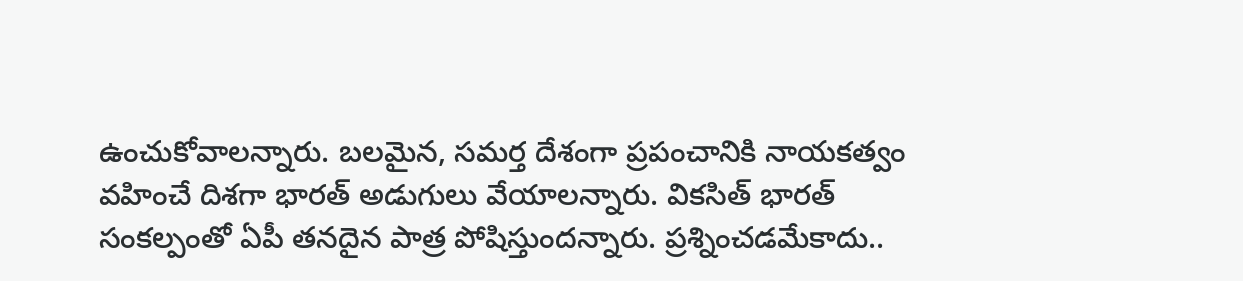ఉంచుకోవాలన్నారు. బలమైన, సమర్త దేశంగా ప్రపంచానికి నాయకత్వం వహించే దిశగా భారత్ అడుగులు వేయాలన్నారు. వికసిత్ భారత్ సంకల్పంతో ఏపీ తనదైన పాత్ర పోషిస్తుందన్నారు. ప్రశ్నించడమేకాదు..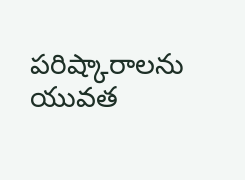పరిష్కారాలను యువత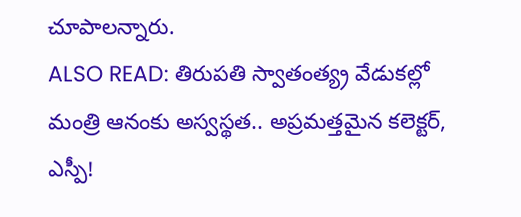చూపాలన్నారు.
ALSO READ: తిరుపతి స్వాతంత్య్ర వేడుకల్లో మంత్రి ఆనంకు అస్వస్థత.. అప్రమత్తమైన కలెక్టర్, ఎస్పీ!